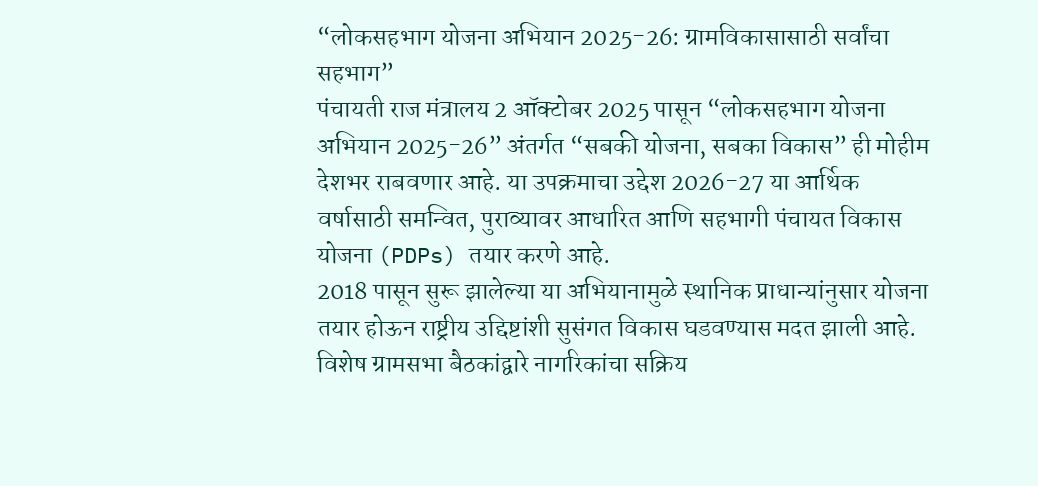“लोकसहभाग योजना अभियान 2025-26: ग्रामविकासासाठी सर्वांचा सहभाग”
पंचायती राज मंत्रालय 2 ऑक्टोबर 2025 पासून “लोकसहभाग योजना अभियान 2025-26” अंतर्गत “सबकी योजना, सबका विकास” ही मोहीम देशभर राबवणार आहे. या उपक्रमाचा उद्देश 2026-27 या आर्थिक वर्षासाठी समन्वित, पुराव्यावर आधारित आणि सहभागी पंचायत विकास योजना (PDPs) तयार करणे आहे.
2018 पासून सुरू झालेल्या या अभियानामुळे स्थानिक प्राधान्यांनुसार योजना तयार होऊन राष्ट्रीय उद्दिष्टांशी सुसंगत विकास घडवण्यास मदत झाली आहे. विशेष ग्रामसभा बैठकांद्वारे नागरिकांचा सक्रिय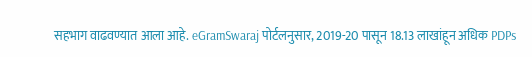सहभाग वाढवण्यात आला आहे. eGramSwaraj पोर्टलनुसार, 2019-20 पासून 18.13 लाखांहून अधिक PDPs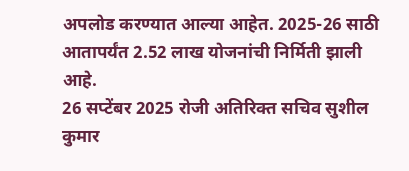अपलोड करण्यात आल्या आहेत. 2025-26 साठी आतापर्यंत 2.52 लाख योजनांची निर्मिती झाली आहे.
26 सप्टेंबर 2025 रोजी अतिरिक्त सचिव सुशील कुमार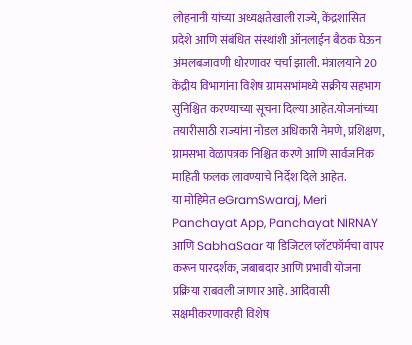लोहनानी यांच्या अध्यक्षतेखाली राज्ये, केंद्रशासित प्रदेशे आणि संबंधित संस्थांशी ऑनलाईन बैठक घेऊन अंमलबजावणी धोरणावर चर्चा झाली. मंत्रालयाने 20 केंद्रीय विभागांना विशेष ग्रामसभांमध्ये सक्रीय सहभाग सुनिश्चित करण्याच्या सूचना दिल्या आहेत.योजनांच्या तयारीसाठी राज्यांना नोडल अधिकारी नेमणे, प्रशिक्षण, ग्रामसभा वेळापत्रक निश्चित करणे आणि सार्वजनिक माहिती फलक लावण्याचे निर्देश दिले आहेत.
या मोहिमेत eGramSwaraj, Meri Panchayat App, Panchayat NIRNAY आणि SabhaSaar या डिजिटल प्लॅटफॉर्मचा वापर करून पारदर्शक, जबाबदार आणि प्रभावी योजना प्रक्रिया राबवली जाणार आहे. आदिवासी सक्षमीकरणावरही विशेष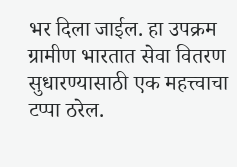भर दिला जाईल. हा उपक्रम ग्रामीण भारतात सेवा वितरण सुधारण्यासाठी एक महत्त्वाचा टप्पा ठरेल.